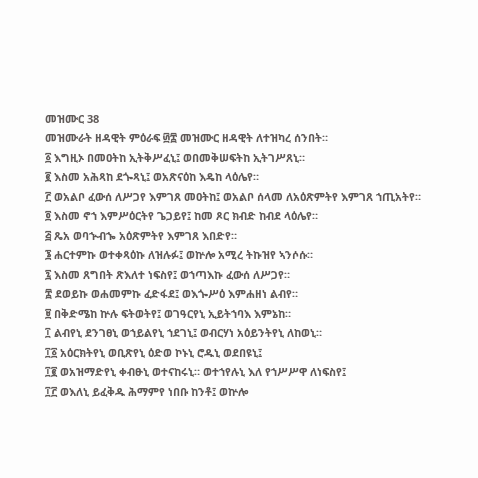መዝሙር 38
መዝሙራት ዘዳዊት ምዕራፍ ፴፰ መዝሙር ዘዳዊት ለተዝካረ ሰንበት።
፩ እግዚኦ በመዐትከ ኢትቅሥፈኒ፤ ወበመቅሠፍትከ ኢትገሥጸኒ።
፪ እስመ አሕጻከ ደጐጻኒ፤ ወአጽናዕከ እዴከ ላዕሌየ።
፫ ወአልቦ ፈውሰ ለሥጋየ እምገጸ መዐትከ፤ ወአልቦ ሰላመ ለአዕጽምትየ እምገጸ ኀጢአትየ።
፬ እስመ ኖኀ እምሥዕርትየ ጌጋይየ፤ ከመ ጾር ክብድ ከብደ ላዕሌየ።
፭ ጼአ ወባኍብኈ አዕጽምትየ እምገጸ እበድየ።
፮ ሐርተምኩ ወተቀጻዕኩ ለዝሉፉ፤ ወኵሎ አሚረ ትኩዝየ ኣንሶሱ።
፯ እስመ ጸግበት ጽእለተ ነፍስየ፤ ወኀጣእኩ ፈውሰ ለሥጋየ።
፰ ደወይኩ ወሐመምኩ ፈድፋደ፤ ወእጐሥዕ እምሐዘነ ልብየ።
፱ በቅድሜከ ኵሉ ፍትወትየ፤ ወገዓርየኒ ኢይትኀባእ እምኔከ።
፲ ልብየኒ ደንገፀኒ ወኀይልየኒ ኀደገኒ፤ ወብርሃነ አዕይንትየኒ ለከወኒ።
፲፩ አዕርክትየኒ ወቢጽየኒ ዕድወ ኮኑኒ ሮዱኒ ወደበዩኒ፤
፲፪ ወአዝማድየኒ ቀብፁኒ ወተናከሩኒ። ወተኀየሉኒ እለ የኀሥሥዋ ለነፍስየ፤
፲፫ ወእለኒ ይፈቅዱ ሕማምየ ነበቡ ከንቶ፤ ወኵሎ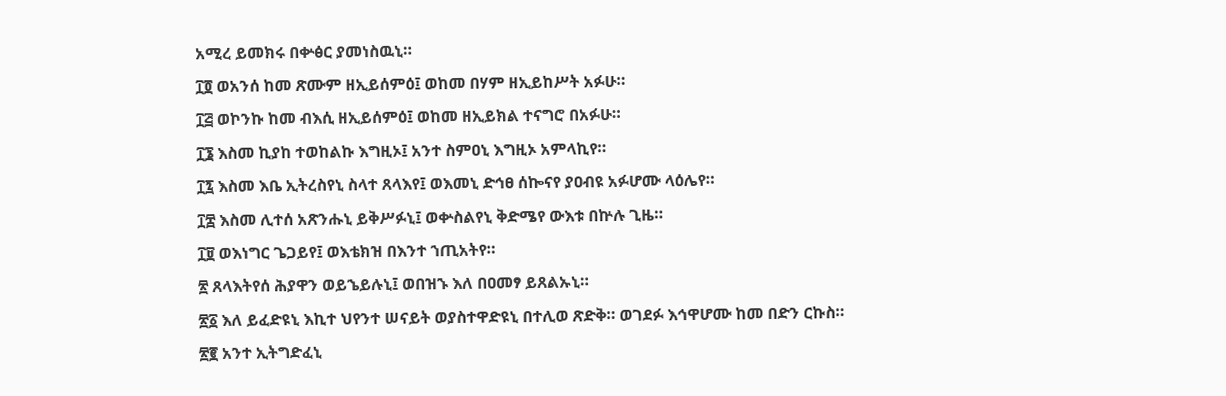አሚረ ይመክሩ በቍፅር ያመነስዉኒ።
፲፬ ወአንሰ ከመ ጽሙም ዘኢይሰምዕ፤ ወከመ በሃም ዘኢይከሥት አፉሁ።
፲፭ ወኮንኩ ከመ ብእሲ ዘኢይሰምዕ፤ ወከመ ዘኢይክል ተናግሮ በአፉሁ።
፲፮ እስመ ኪያከ ተወከልኩ እግዚኦ፤ አንተ ስምዐኒ እግዚኦ አምላኪየ።
፲፯ እስመ እቤ ኢትረስየኒ ስላተ ጸላእየ፤ ወእመኒ ድኅፀ ሰኰናየ ያዐብዩ አፉሆሙ ላዕሌየ።
፲፰ እስመ ሊተሰ አጽንሑኒ ይቅሥፉኒ፤ ወቍስልየኒ ቅድሜየ ውእቱ በኵሉ ጊዜ።
፲፱ ወእነግር ጌጋይየ፤ ወእቴክዝ በእንተ ኀጢአትየ።
፳ ጸላእትየሰ ሕያዋን ወይኄይሉኒ፤ ወበዝኁ እለ በዐመፃ ይጸልኡኒ።
፳፩ እለ ይፈድዩኒ እኪተ ህየንተ ሠናይት ወያስተዋድዩኒ በተሊወ ጽድቅ። ወገደፉ እኅዋሆሙ ከመ በድን ርኩስ።
፳፪ አንተ ኢትግድፈኒ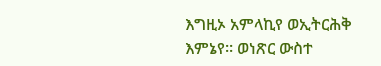እግዚኦ አምላኪየ ወኢትርሕቅ እምኔየ። ወነጽር ውስተ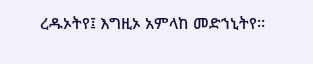ረዱኦትየ፤ እግዚኦ አምላከ መድኀኒትየ።